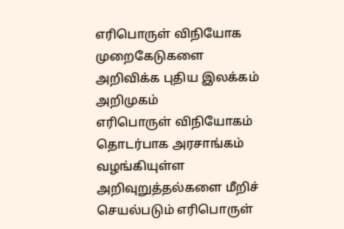எரிபொருள் விநியோக முறைகேடுகளை அறிவிக்க புதிய இலக்கம் அறிமுகம்
எரிபொருள் விநியோகம் தொடர்பாக அரசாங்கம் வழங்கியுள்ள அறிவுறுத்தல்களை மீறிச் செயல்படும் எரிபொருள்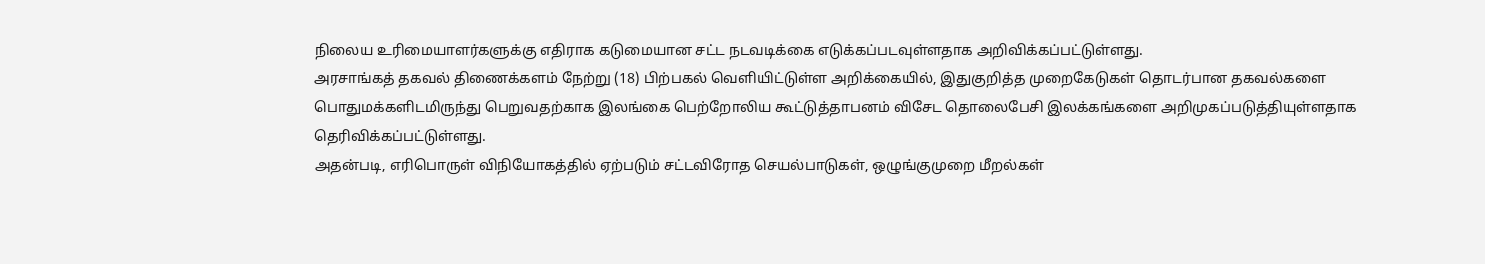நிலைய உரிமையாளர்களுக்கு எதிராக கடுமையான சட்ட நடவடிக்கை எடுக்கப்படவுள்ளதாக அறிவிக்கப்பட்டுள்ளது.
அரசாங்கத் தகவல் திணைக்களம் நேற்று (18) பிற்பகல் வெளியிட்டுள்ள அறிக்கையில், இதுகுறித்த முறைகேடுகள் தொடர்பான தகவல்களை பொதுமக்களிடமிருந்து பெறுவதற்காக இலங்கை பெற்றோலிய கூட்டுத்தாபனம் விசேட தொலைபேசி இலக்கங்களை அறிமுகப்படுத்தியுள்ளதாக தெரிவிக்கப்பட்டுள்ளது.
அதன்படி, எரிபொருள் விநியோகத்தில் ஏற்படும் சட்டவிரோத செயல்பாடுகள், ஒழுங்குமுறை மீறல்கள்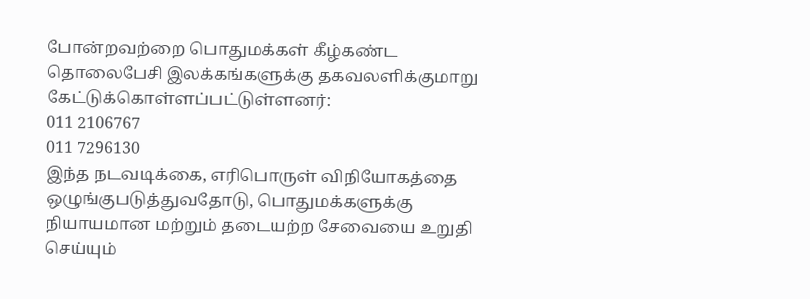போன்றவற்றை பொதுமக்கள் கீழ்கண்ட தொலைபேசி இலக்கங்களுக்கு தகவலளிக்குமாறு கேட்டுக்கொள்ளப்பட்டுள்ளனர்:
011 2106767
011 7296130
இந்த நடவடிக்கை, எரிபொருள் விநியோகத்தை ஒழுங்குபடுத்துவதோடு, பொதுமக்களுக்கு நியாயமான மற்றும் தடையற்ற சேவையை உறுதி செய்யும்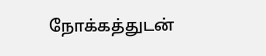நோக்கத்துடன்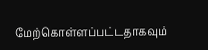மேற்கொள்ளப்பட்டதாகவும்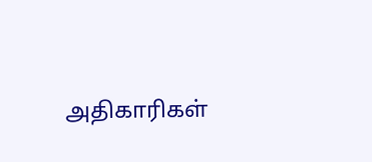அதிகாரிகள்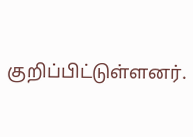குறிப்பிட்டுள்ளனர்.